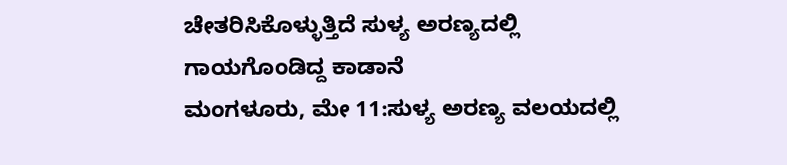ಚೇತರಿಸಿಕೊಳ್ಳುತ್ತಿದೆ ಸುಳ್ಯ ಅರಣ್ಯದಲ್ಲಿ ಗಾಯಗೊಂಡಿದ್ದ ಕಾಡಾನೆ
ಮಂಗಳೂರು, ಮೇ 11:ಸುಳ್ಯ ಅರಣ್ಯ ವಲಯದಲ್ಲಿ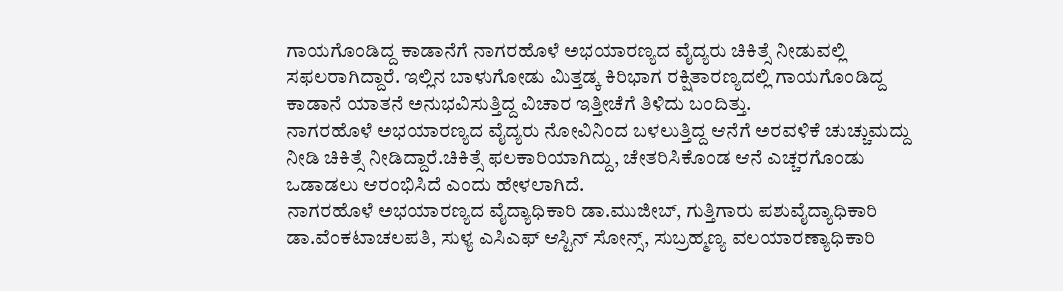ಗಾಯಗೊಂಡಿದ್ದ ಕಾಡಾನೆಗೆ ನಾಗರಹೊಳೆ ಅಭಯಾರಣ್ಯದ ವೈದ್ಯರು ಚಿಕಿತ್ಸೆ ನೀಡುವಲ್ಲಿ ಸಫಲರಾಗಿದ್ದಾರೆ. ಇಲ್ಲಿನ ಬಾಳುಗೋಡು ಮಿತ್ತಡ್ಕ ಕಿರಿಭಾಗ ರಕ್ಷಿತಾರಣ್ಯದಲ್ಲಿ ಗಾಯಗೊಂಡಿದ್ದ ಕಾಡಾನೆ ಯಾತನೆ ಅನುಭವಿಸುತ್ತಿದ್ದ ವಿಚಾರ ಇತ್ತೀಚೆಗೆ ತಿಳಿದು ಬಂದಿತ್ತು.
ನಾಗರಹೊಳೆ ಅಭಯಾರಣ್ಯದ ವೈದ್ಯರು ನೋವಿನಿಂದ ಬಳಲುತ್ತಿದ್ದ ಆನೆಗೆ ಅರವಳಿಕೆ ಚುಚ್ಚುಮದ್ದು ನೀಡಿ ಚಿಕಿತ್ಸೆ ನೀಡಿದ್ದಾರೆ.ಚಿಕಿತ್ಸೆ ಫಲಕಾರಿಯಾಗಿದ್ದು, ಚೇತರಿಸಿಕೊಂಡ ಆನೆ ಎಚ್ಚರಗೊಂಡು ಒಡಾಡಲು ಆರಂಭಿಸಿದೆ ಎಂದು ಹೇಳಲಾಗಿದೆ.
ನಾಗರಹೊಳೆ ಅಭಯಾರಣ್ಯದ ವೈದ್ಯಾಧಿಕಾರಿ ಡಾ.ಮುಜೀಬ್, ಗುತ್ತಿಗಾರು ಪಶುವೈದ್ಯಾಧಿಕಾರಿ ಡಾ.ವೆಂಕಟಾಚಲಪತಿ, ಸುಳ್ಯ ಎಸಿಎಫ್ ಆಸ್ಟಿನ್ ಸೋನ್ಸ್, ಸುಬ್ರಹ್ಮಣ್ಯ ವಲಯಾರಣ್ಯಾಧಿಕಾರಿ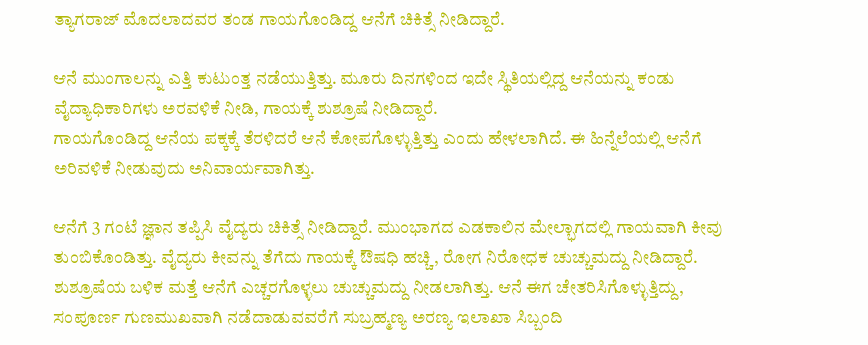ತ್ಯಾಗರಾಜ್ ಮೊದಲಾದವರ ತಂಡ ಗಾಯಗೊಂಡಿದ್ದ ಆನೆಗೆ ಚಿಕಿತ್ಸೆ ನೀಡಿದ್ದಾರೆ.

ಆನೆ ಮುಂಗಾಲನ್ನು ಎತ್ತಿ ಕುಟುಂತ್ತ ನಡೆಯುತ್ತಿತ್ತು. ಮೂರು ದಿನಗಳಿಂದ ಇದೇ ಸ್ಥಿತಿಯಲ್ಲಿದ್ದ ಆನೆಯನ್ನು ಕಂಡು ವೈದ್ಯಾಧಿಕಾರಿಗಳು ಅರವಳಿಕೆ ನೀಡಿ, ಗಾಯಕ್ಕೆ ಶುಶ್ರೂಷೆ ನೀಡಿದ್ದಾರೆ.
ಗಾಯಗೊಂಡಿದ್ದ ಆನೆಯ ಪಕ್ಕಕ್ಕೆ ತೆರಳಿದರೆ ಆನೆ ಕೋಪಗೊಳ್ಳುತ್ತಿತ್ತು ಎಂದು ಹೇಳಲಾಗಿದೆ. ಈ ಹಿನ್ನೆಲೆಯಲ್ಲಿ ಆನೆಗೆ ಅರಿವಳಿಕೆ ನೀಡುವುದು ಅನಿವಾರ್ಯವಾಗಿತ್ತು.

ಆನೆಗೆ 3 ಗಂಟೆ ಜ್ಞಾನ ತಪ್ಪಿಸಿ ವೈದ್ಯರು ಚಿಕಿತ್ಸೆ ನೀಡಿದ್ದಾರೆ. ಮುಂಭಾಗದ ಎಡಕಾಲಿನ ಮೇಲ್ಭಾಗದಲ್ಲಿ ಗಾಯವಾಗಿ ಕೀವು ತುಂಬಿಕೊಂಡಿತ್ತು. ವೈದ್ಯರು ಕೀವನ್ನು ತೆಗೆದು ಗಾಯಕ್ಕೆ ಔಷಧಿ ಹಚ್ಚಿ, ರೋಗ ನಿರೋಧಕ ಚುಚ್ಚುಮದ್ದು ನೀಡಿದ್ದಾರೆ.
ಶುಶ್ರೂಷೆಯ ಬಳಿಕ ಮತ್ತೆ ಆನೆಗೆ ಎಚ್ಚರಗೊಳ್ಳಲು ಚುಚ್ಚುಮದ್ದು ನೀಡಲಾಗಿತ್ತು. ಆನೆ ಈಗ ಚೇತರಿಸಿಗೊಳ್ಳುತ್ತಿದ್ದು, ಸಂಪೂರ್ಣ ಗುಣಮುಖವಾಗಿ ನಡೆದಾಡುವವರೆಗೆ ಸುಬ್ರಹ್ಮಣ್ಯ ಅರಣ್ಯ ಇಲಾಖಾ ಸಿಬ್ಬಂದಿ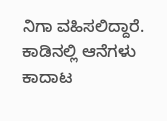ನಿಗಾ ವಹಿಸಲಿದ್ದಾರೆ. ಕಾಡಿನಲ್ಲಿ ಆನೆಗಳು ಕಾದಾಟ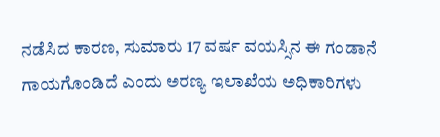ನಡೆಸಿದ ಕಾರಣ, ಸುಮಾರು 17 ವರ್ಷ ವಯಸ್ಸಿನ ಈ ಗಂಡಾನೆ ಗಾಯಗೊಂಡಿದೆ ಎಂದು ಅರಣ್ಯ ಇಲಾಖೆಯ ಅಧಿಕಾರಿಗಳು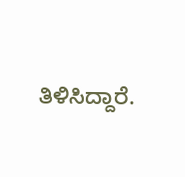ತಿಳಿಸಿದ್ದಾರೆ.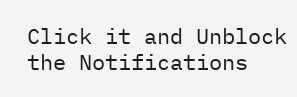Click it and Unblock the Notifications